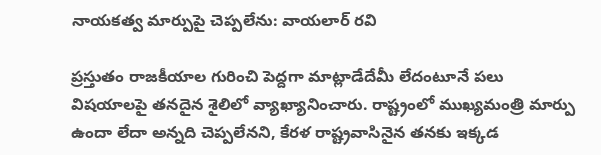నాయకత్వ మార్పుపై చెప్పలేను: వాయలార్ రవి

ప్రస్తుతం రాజకీయాల గురించి పెద్దగా మాట్లాడేదేమీ లేదంటూనే పలు విషయాలపై తనదైన శైలిలో వ్యాఖ్యానించారు. రాష్ట్రంలో ముఖ్యమంత్రి మార్పు ఉందా లేదా అన్నది చెప్పలేనని, కేరళ రాష్ట్రవాసినైన తనకు ఇక్కడ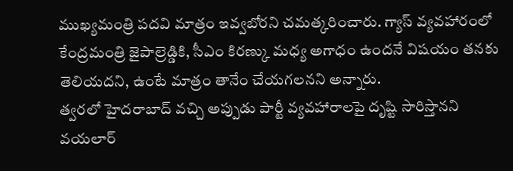ముఖ్యమంత్రి పదవి మాత్రం ఇవ్వబోరని చమత్కరించారు. గ్యాస్ వ్యవహారంలో కేంద్రమంత్రి జైపాల్రెడ్డికి, సీఎం కిరణ్కు మధ్య అగాధం ఉందనే విషయం తనకు తెలియదని, ఉంటే మాత్రం తానేం చేయగలనని అన్నారు.
త్వరలో హైదరాబాద్ వచ్చి అప్పుడు పార్టీ వ్యవహారాలపై దృష్టి సారిస్తానని వయలార్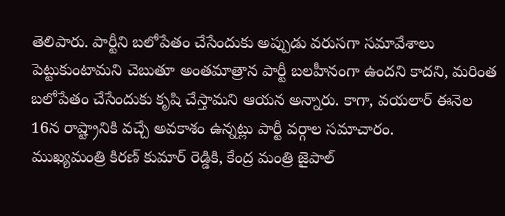తెలిపారు. పార్టీని బలోపేతం చేసేందుకు అప్పుడు వరుసగా సమావేశాలు పెట్టుకుంటామని చెబుతూ అంతమాత్రాన పార్టీ బలహీనంగా ఉందని కాదని, మరింత బలోపేతం చేసేందుకు కృషి చేస్తామని ఆయన అన్నారు. కాగా, వయలార్ ఈనెల 16న రాష్ట్రానికి వచ్చే అవకాశం ఉన్నట్లు పార్టీ వర్గాల సమాచారం.
ముఖ్యమంత్రి కిరణ్ కుమార్ రెడ్డికి, కేంద్ర మంత్రి జైపాల్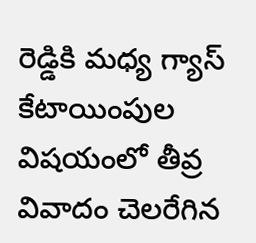రెడ్డికి మధ్య గ్యాస్ కేటాయింపుల విషయంలో తీవ్ర వివాదం చెలరేగిన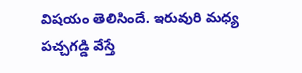విషయం తెలిసిందే. ఇరువురి మధ్య పచ్చగడ్డి వేస్తే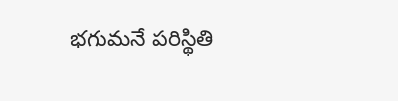భగుమనే పరిస్థితి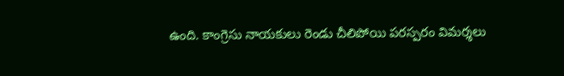ఉంది. కాంగ్రెసు నాయకులు రెండు చీలిపోయి పరస్పరం విమర్శలు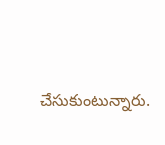చేసుకుంటున్నారు.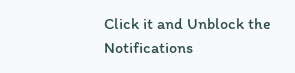Click it and Unblock the Notifications